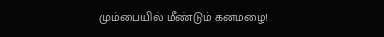மும்பையில் மீண்டும் கனமழை!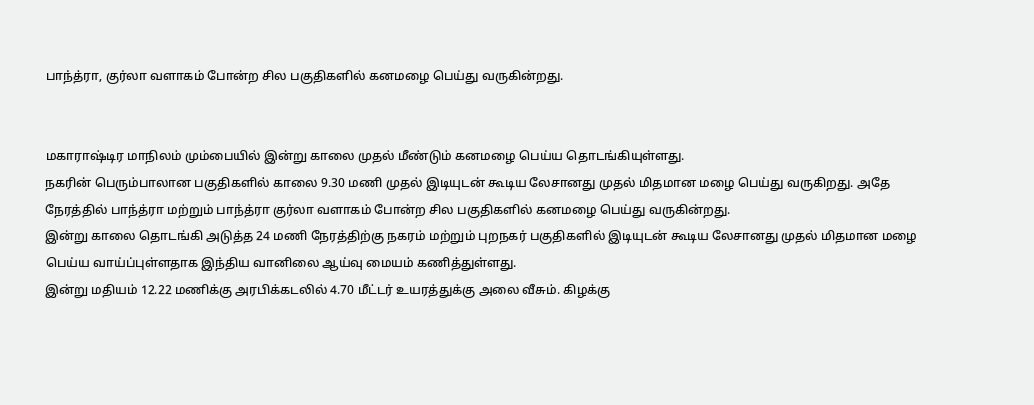பாந்த்ரா, குர்லா வளாகம் போன்ற சில பகுதிகளில் கனமழை பெய்து வருகின்றது.


மகாராஷ்டிர மாநிலம் மும்பையில் இன்று காலை முதல் மீண்டும் கனமழை பெய்ய தொடங்கியுள்ளது.
நகரின் பெரும்பாலான பகுதிகளில் காலை 9.30 மணி முதல் இடியுடன் கூடிய லேசானது முதல் மிதமான மழை பெய்து வருகிறது. அதே நேரத்தில் பாந்த்ரா மற்றும் பாந்த்ரா குர்லா வளாகம் போன்ற சில பகுதிகளில் கனமழை பெய்து வருகின்றது.
இன்று காலை தொடங்கி அடுத்த 24 மணி நேரத்திற்கு நகரம் மற்றும் புறநகர் பகுதிகளில் இடியுடன் கூடிய லேசானது முதல் மிதமான மழை பெய்ய வாய்ப்புள்ளதாக இந்திய வானிலை ஆய்வு மையம் கணித்துள்ளது.
இன்று மதியம் 12.22 மணிக்கு அரபிக்கடலில் 4.70 மீட்டர் உயரத்துக்கு அலை வீசும். கிழக்கு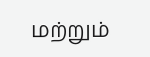மற்றும்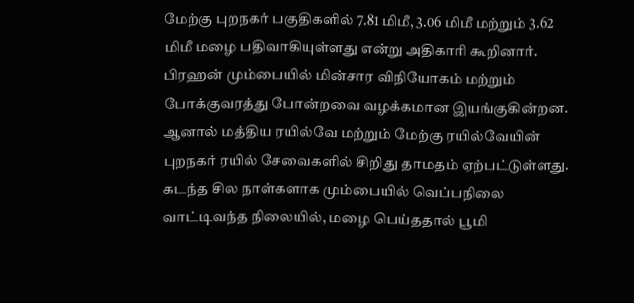மேற்கு புறநகர் பகுதிகளில் 7.81 மிமீ, 3.06 மிமீ மற்றும் 3.62 மிமீ மழை பதிவாகியுள்ளது என்று அதிகாரி கூறினார்.
பிரஹன் மும்பையில் மின்சார விநியோகம் மற்றும் போக்குவரத்து போன்றவை வழக்கமான இயங்குகின்றன. ஆனால் மத்திய ரயில்வே மற்றும் மேற்கு ரயில்வேயின் புறநகர் ரயில் சேவைகளில் சிறிது தாமதம் ஏற்பட்டுள்ளது.
கடந்த சில நாள்களாக மும்பையில் வெப்பநிலை வாட்டிவந்த நிலையில், மழை பெய்ததால் பூமி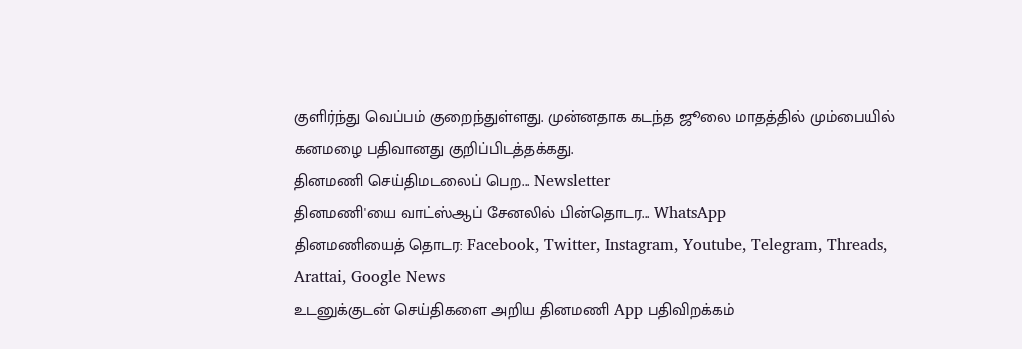குளிர்ந்து வெப்பம் குறைந்துள்ளது. முன்னதாக கடந்த ஜூலை மாதத்தில் மும்பையில் கனமழை பதிவானது குறிப்பிடத்தக்கது.
தினமணி செய்திமடலைப் பெற... Newsletter
தினமணி'யை வாட்ஸ்ஆப் சேனலில் பின்தொடர... WhatsApp
தினமணியைத் தொடர: Facebook, Twitter, Instagram, Youtube, Telegram, Threads, Arattai, Google News
உடனுக்குடன் செய்திகளை அறிய தினமணி App பதிவிறக்கம்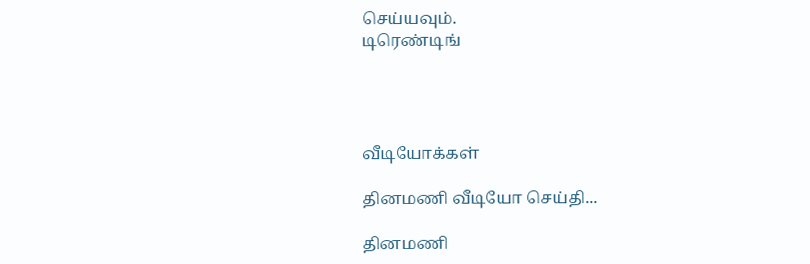செய்யவும்.
டிரெண்டிங்




வீடியோக்கள்

தினமணி வீடியோ செய்தி...

தினமணி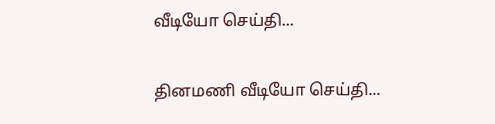வீடியோ செய்தி...

தினமணி வீடியோ செய்தி...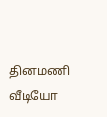தினமணி வீடியோ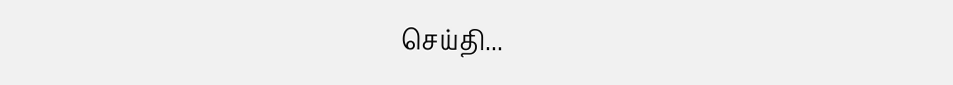செய்தி...